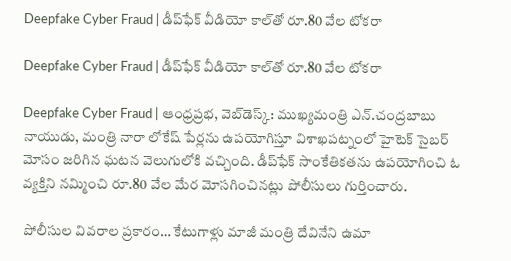Deepfake Cyber Fraud | డీప్‌ఫేక్ వీడియో కాల్‌తో రూ.80 వేల టోకరా

Deepfake Cyber Fraud | డీప్‌ఫేక్ వీడియో కాల్‌తో రూ.80 వేల టోకరా

Deepfake Cyber Fraud | ఆంధ్రప్రభ, వెబ్‌డెస్క్: ముఖ్యమంత్రి ఎన్.చంద్రబాబు నాయుడు, మంత్రి నారా లోకేష్ పేర్లను ఉపయోగిస్తూ విశాఖపట్నంలో హైటెక్ సైబర్ మోసం జరిగిన ఘటన వెలుగులోకి వచ్చింది. డీప్‌ఫేక్ సాంకేతికతను ఉపయోగించి ఓ వ్యక్తిని నమ్మించి రూ.80 వేల మేర మోసగించినట్లు పోలీసులు గుర్తించారు.

పోలీసుల వివరాల ప్రకారం… కేటుగాళ్లు మాజీ మంత్రి దేవినేని ఉమా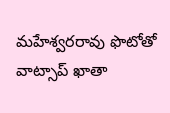మహేశ్వరరావు ఫొటోతో వాట్సాప్ ఖాతా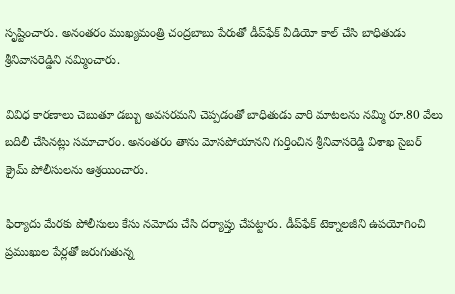సృష్టించారు. అనంతరం ముఖ్యమంత్రి చంద్రబాబు పేరుతో డీప్‌ఫేక్ వీడియో కాల్ చేసి బాధితుడు శ్రీనివాసరెడ్డిని నమ్మించారు.

వివిధ కారణాలు చెబుతూ డబ్బు అవసరమని చెప్పడంతో బాధితుడు వారి మాటలను నమ్మి రూ.80 వేలు బదిలీ చేసినట్లు సమాచారం. అనంతరం తాను మోసపోయానని గుర్తించిన శ్రీనివాసరెడ్డి విశాఖ సైబర్ క్రైమ్ పోలీసులను ఆశ్రయించారు.

ఫిర్యాదు మేరకు పోలీసులు కేసు నమోదు చేసి దర్యాప్తు చేపట్టారు. డీప్‌ఫేక్ టెక్నాలజీని ఉపయోగించి ప్రముఖుల పేర్లతో జరుగుతున్న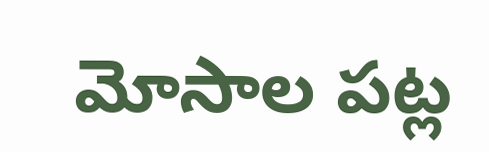మోసాల పట్ల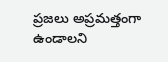ప్రజలు అప్రమత్తంగా ఉండాలని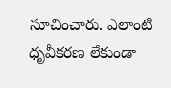సూచించారు. ఎలాంటి ధృవీకరణ లేకుండా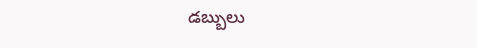డబ్బులు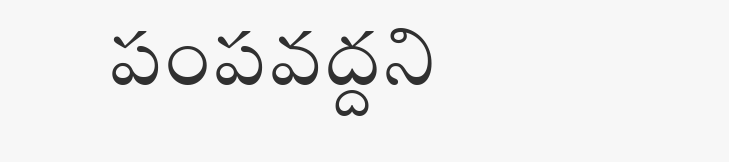పంపవద్దని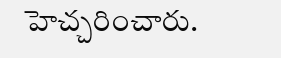హెచ్చరించారు.